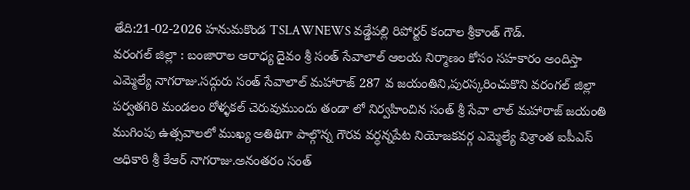తేది:21-02-2026 హనుమకొండ TSLAWNEWS వడ్డేపల్లి రిపోర్టర్ కందాల శ్రీకాంత్ గౌడ్.
వరంగల్ జిల్లా : బంజారాల ఆరాధ్య దైవం శ్రీ సంత్ సేవాలాల్ ఆలయ నిర్మాణం కోసం సహకారం అందిస్తా ఎమ్మెల్యే నాగరాజు.సద్గురు సంత్ సేవాలాల్ మహారాజ్ 287 వ జయంతిని,పురస్కరించుకొని వరంగల్ జిల్లా పర్వతగిరి మండలం రోళ్ళకల్ చెరువుముందు తండా లో నిర్వహించిన సంత్ శ్రీ సేవా లాల్ మహారాజ్ జయంతి ముగింపు ఉత్సవాలలో ముఖ్య అతిథిగా పాల్గొన్న గౌరవ వర్ధన్నపేట నియోజకవర్గ ఎమ్మెల్యే విశ్రాంత ఐపీఎస్ అధికారి శ్రీ కేఆర్ నాగరాజు.అనంతరం సంత్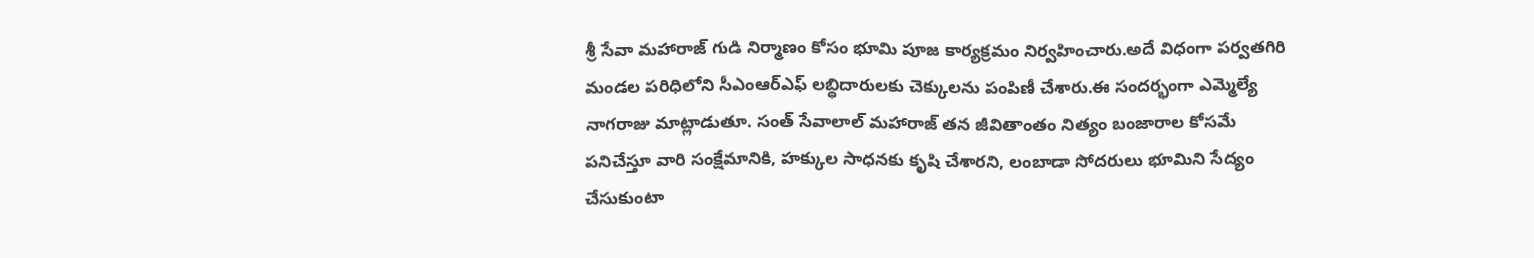శ్రీ సేవా మహారాజ్ గుడి నిర్మాణం కోసం భూమి పూజ కార్యక్రమం నిర్వహించారు.అదే విధంగా పర్వతగిరి మండల పరిధిలోని సీఎంఆర్ఎఫ్ లబ్ధిదారులకు చెక్కులను పంపిణీ చేశారు.ఈ సందర్భంగా ఎమ్మెల్యే నాగరాజు మాట్లాడుతూ. సంత్ సేవాలాల్ మహారాజ్ తన జీవితాంతం నిత్యం బంజారాల కోసమే పనిచేస్తూ వారి సంక్షేమానికి, హక్కుల సాధనకు కృషి చేశారని, లంబాడా సోదరులు భూమిని సేద్యం చేసుకుంటా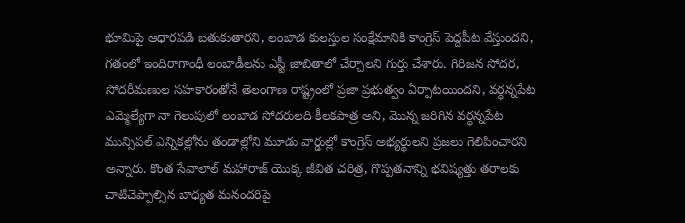భూమిపై ఆధారపడి బతుకుతారని, లంబాడ కులస్తుల సంక్షేమానికి కాంగ్రెస్ పెద్దపీట వేస్తుందని, గతంలో ఇందిరాగాంధీ లంబాడీలను ఎస్టీ జాబితాలో చేర్చాలని గుర్తు చేశారు. గిరిజన సోదర, సోదరీమణుల సహకారంతోనే తెలంగాణ రాష్ట్రంలో ప్రజా ప్రభుత్వం ఏర్పాటయిందని, వర్ధన్నపేట ఎమ్మెల్యేగా నా గెలుపులో లంబాడ సోదరులది కీలకపాత్ర అని, మొన్న జరిగిన వర్ధన్నపేట మున్సిపల్ ఎన్నికల్లోను తండాల్లోని మూడు వార్డుల్లో కాంగ్రెస్ అభ్యర్థులని ప్రజలు గెలిపించారని అన్నారు. కొంత సేవాలాల్ మహారాజ్ యొక్క జీవిత చరిత్ర, గొప్పతనాన్ని భవిష్యత్తు తరాలకు చాటిచెప్పాల్సిన బాధ్యత మనందరిపై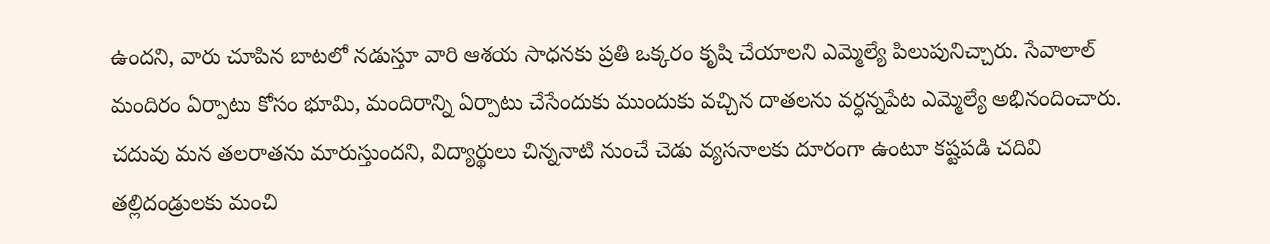ఉందని, వారు చూపిన బాటలో నడుస్తూ వారి ఆశయ సాధనకు ప్రతి ఒక్కరం కృషి చేయాలని ఎమ్మెల్యే పిలుపునిచ్చారు. సేవాలాల్ మందిరం ఏర్పాటు కోసం భూమి, మందిరాన్ని ఏర్పాటు చేసేందుకు ముందుకు వచ్చిన దాతలను వర్ధన్నపేట ఎమ్మెల్యే అభినందించారు. చదువు మన తలరాతను మారుస్తుందని, విద్యార్థులు చిన్ననాటి నుంచే చెడు వ్యసనాలకు దూరంగా ఉంటూ కష్టపడి చదివి తల్లిదండ్రులకు మంచి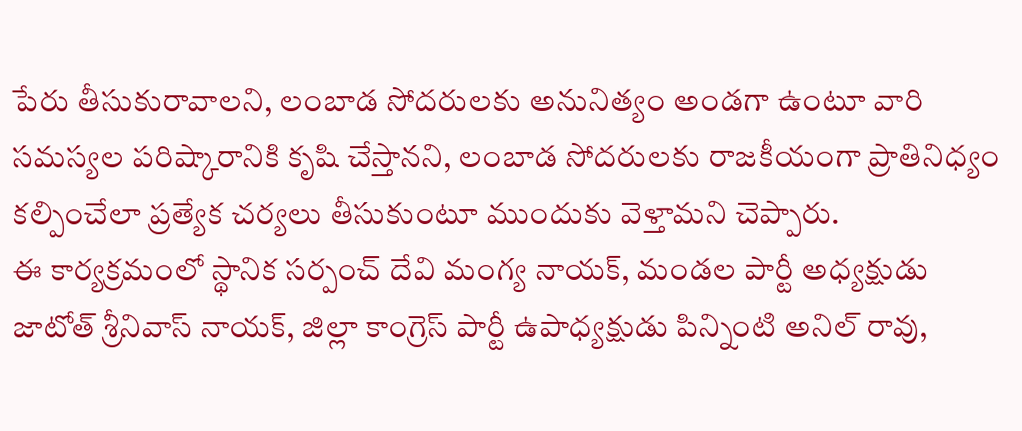పేరు తీసుకురావాలని, లంబాడ సోదరులకు అనునిత్యం అండగా ఉంటూ వారి సమస్యల పరిష్కారానికి కృషి చేస్తానని, లంబాడ సోదరులకు రాజకీయంగా ప్రాతినిధ్యం కల్పించేలా ప్రత్యేక చర్యలు తీసుకుంటూ ముందుకు వెళ్తామని చెప్పారు.
ఈ కార్యక్రమంలో స్థానిక సర్పంచ్ దేవి మంగ్య నాయక్, మండల పార్టీ అధ్యక్షుడు జాటోత్ శ్రీనివాస్ నాయక్, జిల్లా కాంగ్రెస్ పార్టీ ఉపాధ్యక్షుడు పిన్నింటి అనిల్ రావు,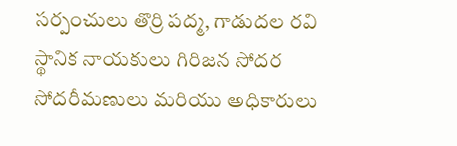సర్పంచులు తొర్రి పద్మ, గాడుదల రవి స్థానిక నాయకులు గిరిజన సోదర సోదరీమణులు మరియు అధికారులు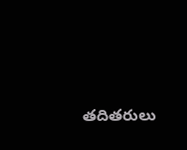తదితరులు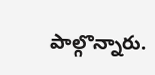పాల్గొన్నారు.